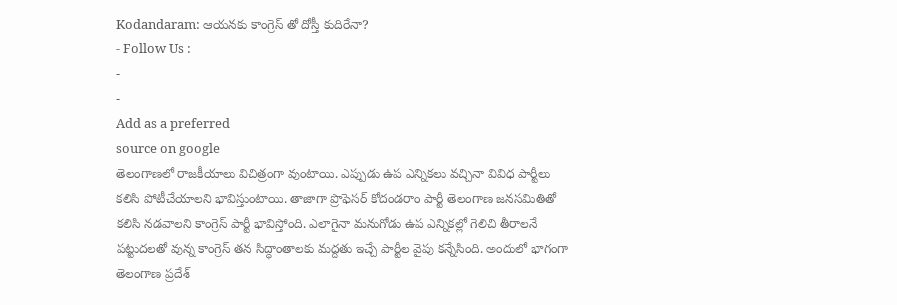Kodandaram: ఆయనకు కాంగ్రెస్ తో దోస్తీ కుదిరేనా?
- Follow Us :
-
-
Add as a preferred
source on google
తెలంగాణలో రాజకీయాలు విచిత్రంగా వుంటాయి. ఎప్పుడు ఉప ఎన్నికలు వచ్చినా వివిధ పార్టీలు కలిసి పోటీచేయాలని భావిస్తుంటాయి. తాజాగా ప్రొఫెసర్ కోదండరాం పార్టీ తెలంగాణ జనసమితితో కలిసి నడవాలని కాంగ్రెస్ పార్టీ భావిస్తోంది. ఎలాగైనా మనుగోడు ఉప ఎన్నికల్లో గెలిచి తీరాలనే పట్టుదలతో వున్న కాంగ్రెస్ తన సిద్ధాంతాలకు మద్దతు ఇచ్చే పార్టీల వైపు కన్నేసింది. అందులో భాగంగా తెలంగాణ ప్రదేశ్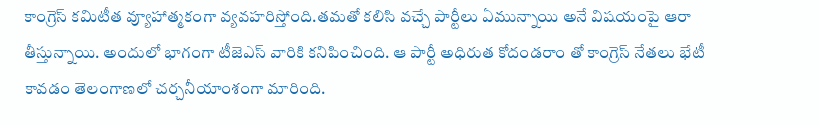కాంగ్రెస్ కమిటీత వ్యూహాత్మకంగా వ్యవహరిస్తోంది.తమతో కలిసి వచ్చే పార్టీలు ఏమున్నాయి అనే విషయంపై ఆరా తీస్తున్నాయి. అందులో భాగంగా టీజెఎస్ వారికి కనిపించింది. ఆ పార్టీ అధిరుత కోదండరాం తో కాంగ్రెస్ నేతలు భేటీ కావడం తెలంగాణలో చర్చనీయాంశంగా మారింది.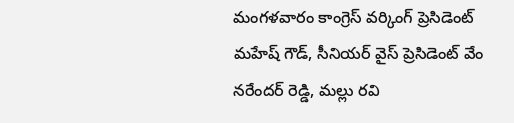మంగళవారం కాంగ్రెస్ వర్కింగ్ ప్రెసిడెంట్ మహేష్ గౌడ్, సీనియర్ వైస్ ప్రెసిడెంట్ వేం నరేందర్ రెడ్డి, మల్లు రవి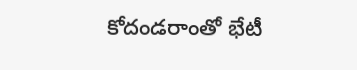కోదండరాంతో భేటీ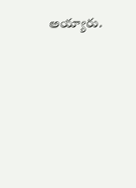అయ్యారు.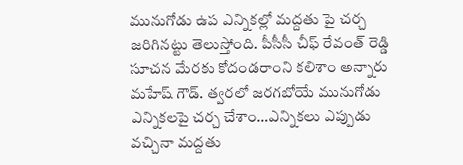మునుగోడు ఉప ఎన్నికల్లో మద్దతు పై చర్చ జరిగినట్టు తెలుస్తోంది. పీసీసీ చీఫ్ రేవంత్ రెడ్డి సూచన మేరకు కోదండరాంని కలిశాం అన్నారు మహేష్ గౌడ్. త్వరలో జరగబోయే మునుగోడు ఎన్నికలపై చర్చ చేశాం…ఎన్నికలు ఎప్పుడు వచ్చినా మద్దతు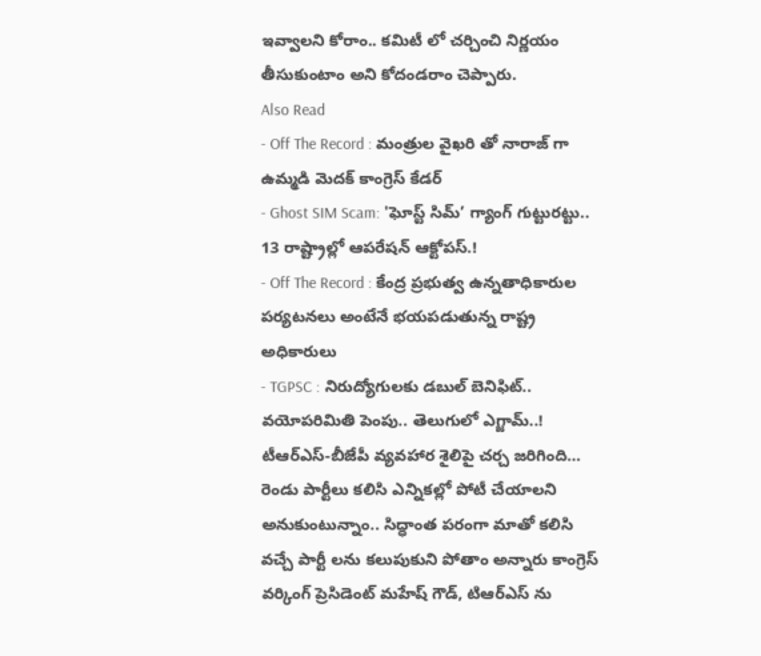ఇవ్వాలని కోరాం.. కమిటీ లో చర్చించి నిర్ణయం తీసుకుంటాం అని కోదండరాం చెప్పారు.
Also Read
- Off The Record : మంత్రుల వైఖరి తో నారాజ్ గా ఉమ్మడి మెదక్ కాంగ్రెస్ కేడర్
- Ghost SIM Scam: 'ఘోస్ట్ సిమ్’ గ్యాంగ్ గుట్టురట్టు.. 13 రాష్ట్రాల్లో ఆపరేషన్ ఆక్టోపస్.!
- Off The Record : కేంద్ర ప్రభుత్వ ఉన్నతాధికారుల పర్యటనలు అంటేనే భయపడుతున్న రాష్ట్ర అధికారులు
- TGPSC : నిరుద్యోగులకు డబుల్ బెనిఫిట్.. వయోపరిమితి పెంపు.. తెలుగులో ఎగ్జామ్..!
టీఆర్ఎస్-బీజేపీ వ్యవహార శైలిపై చర్చ జరిగింది… రెండు పార్టీలు కలిసి ఎన్నికల్లో పోటీ చేయాలని అనుకుంటున్నాం.. సిద్ధాంత పరంగా మాతో కలిసి వచ్చే పార్టీ లను కలుపుకుని పోతాం అన్నారు కాంగ్రెస్ వర్కింగ్ ప్రెసిడెంట్ మహేష్ గౌడ్, టిఆర్ఎస్ ను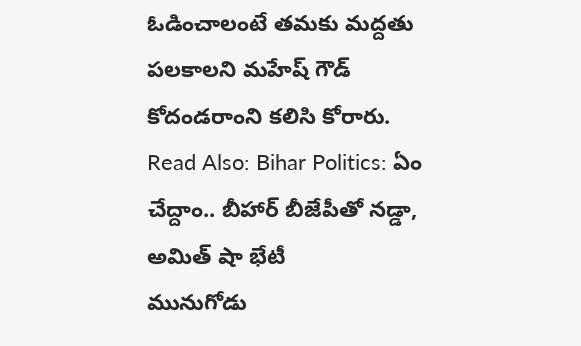ఓడించాలంటే తమకు మద్దతు పలకాలని మహేష్ గౌడ్ కోదండరాంని కలిసి కోరారు.
Read Also: Bihar Politics: ఏం చేద్దాం.. బీహార్ బీజేపీతో నడ్డా, అమిత్ షా భేటీ
మునుగోడు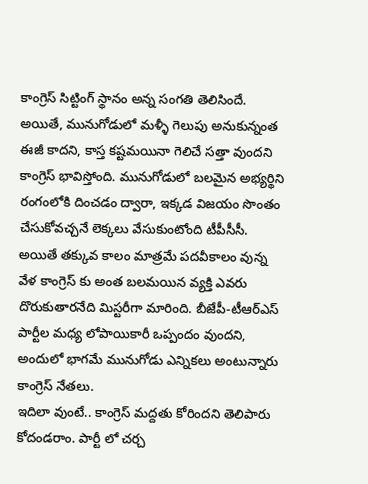కాంగ్రెస్ సిట్టింగ్ స్థానం అన్న సంగతి తెలిసిందే. అయితే, మునుగోడులో మళ్ళీ గెలుపు అనుకున్నంత ఈజీ కాదని, కాస్త కష్టమయినా గెలిచే సత్తా వుందని కాంగ్రెస్ భావిస్తోంది. మునుగోడులో బలమైన అభ్యర్థిని రంగంలోకి దించడం ద్వారా, ఇక్కడ విజయం సొంతం చేసుకోవచ్చనే లెక్కలు వేసుకుంటోంది టీపీసీసీ. అయితే తక్కువ కాలం మాత్రమే పదవీకాలం వున్న వేళ కాంగ్రెస్ కు అంత బలమయిన వ్యక్తి ఎవరు దొరుకుతారనేది మిస్టరీగా మారింది. బీజేపీ-టీఆర్ఎస్ పార్టీల మధ్య లోపాయికారీ ఒప్పందం వుందని, అందులో భాగమే మునుగోడు ఎన్నికలు అంటున్నారు కాంగ్రెస్ నేతలు.
ఇదిలా వుంటే.. కాంగ్రెస్ మద్దతు కోరిందని తెలిపారు కోదండరాం. పార్టీ లో చర్చ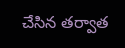చేసిన తర్వాత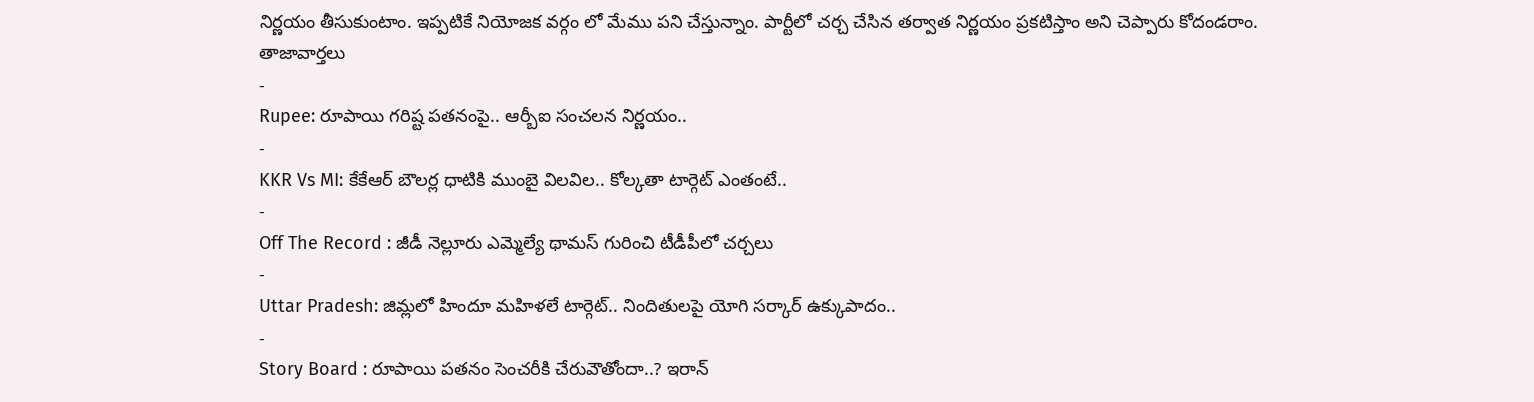నిర్ణయం తీసుకుంటాం. ఇప్పటికే నియోజక వర్గం లో మేము పని చేస్తున్నాం. పార్టీలో చర్చ చేసిన తర్వాత నిర్ణయం ప్రకటిస్తాం అని చెప్పారు కోదండరాం.
తాజావార్తలు
-
Rupee: రూపాయి గరిష్ట పతనంపై.. ఆర్బీఐ సంచలన నిర్ణయం..
-
KKR Vs MI: కేకేఆర్ బౌలర్ల ధాటికి ముంబై విలవిల.. కోల్కతా టార్గెట్ ఎంతంటే..
-
Off The Record : జీడీ నెల్లూరు ఎమ్మెల్యే థామస్ గురించి టీడీపీలో చర్చలు
-
Uttar Pradesh: జిమ్లలో హిందూ మహిళలే టార్గెట్.. నిందితులపై యోగి సర్కార్ ఉక్కుపాదం..
-
Story Board : రూపాయి పతనం సెంచరీకి చేరువౌతోందా..? ఇరాన్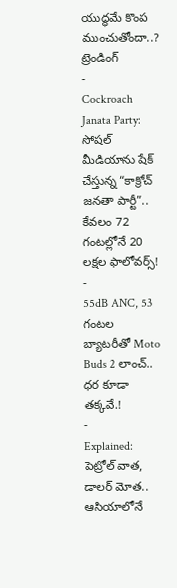యుద్ధమే కొంప ముంచుతోందా..?
ట్రెండింగ్
-
Cockroach Janata Party: సోషల్ మీడియాను షేక్ చేస్తున్న “కాక్రోచ్ జనతా పార్టీ”.. కేవలం 72 గంటల్లోనే 20 లక్షల ఫాలోవర్స్!
-
55dB ANC, 53 గంటల బ్యాటరీతో Moto Buds 2 లాంచ్.. ధర కూడా తక్కవే.!
-
Explained: పెట్రోల్ వాత, డాలర్ మోత.. ఆసియాలోనే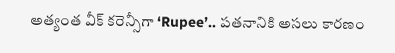అత్యంత వీక్ కరెన్సీగా ‘Rupee’.. పతనానికి అసలు కారణం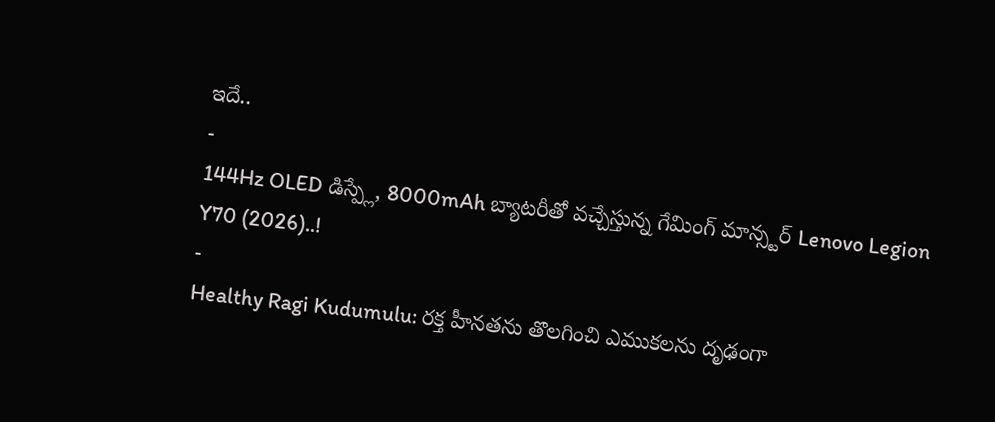ఇదే..
-
144Hz OLED డిస్ప్లే, 8000mAh బ్యాటరీతో వచ్చేస్తున్న గేమింగ్ మాన్స్టర్ Lenovo Legion Y70 (2026)..!
-
Healthy Ragi Kudumulu: రక్త హీనతను తొలగించి ఎముకలను దృఢంగా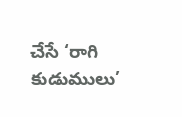చేసే ‘రాగి కుడుములు’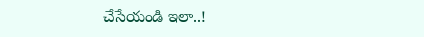చేసేయండి ఇలా..!